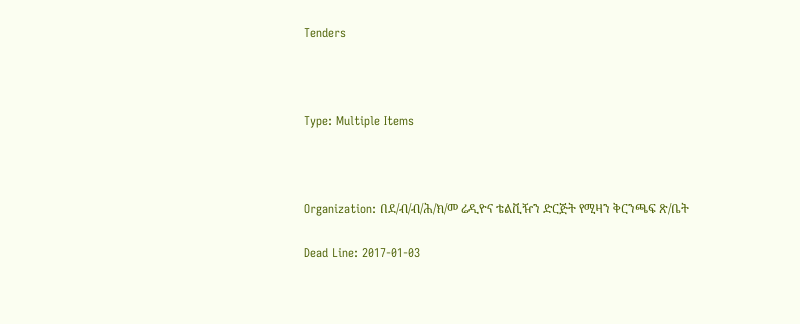Tenders



Type: Multiple Items



Organization: በደ/ብ/ብ/ሕ/ክ/መ ሬዲዮና ቴልቪዥን ድርጅት የሚዛን ቅርንጫፍ ጽ/ቤት

Dead Line: 2017-01-03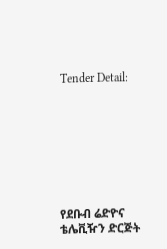Tender Detail:








የደቡብ ሬድዮና ቴሌቪዥን ድርጅት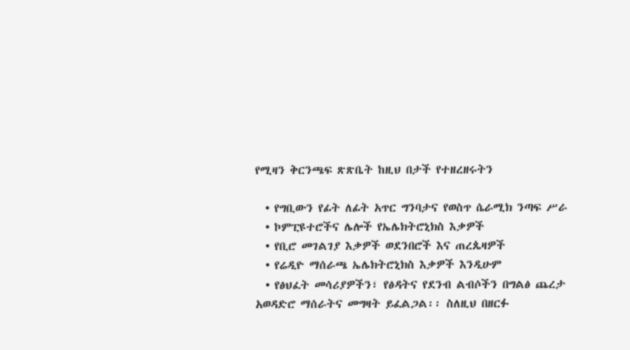የሚዛን ቅርንጫፍ ጽጽቤት ከዚህ በታች የተዘረዘሩትን

  • የግቢውን የፊት ለፊት አጥር ግንባታና የወስጥ ሴራሚክ ንጣፍ ሥራ
  • ኮምፒዩተሮችና ሌሎች የኤሌክትሮኒክስ እቃዎች
  • የቢሮ መገልገያ እቃዎች ወደንበሮች እና ጠረጴዛዎች
  • የሬዲዮ ማሰራጫ ኤሌክትሮኒክስ እቃዎች እንዲሁም
  • የፅህፈት መሳሪያዎችን፣ የፅዳትና የደንብ ልብሶችን በግልፅ ጨረታ አወዳድሮ ማሰራትና መግዛት ይፈልጋል፡፡ ስለዚህ በዘርፉ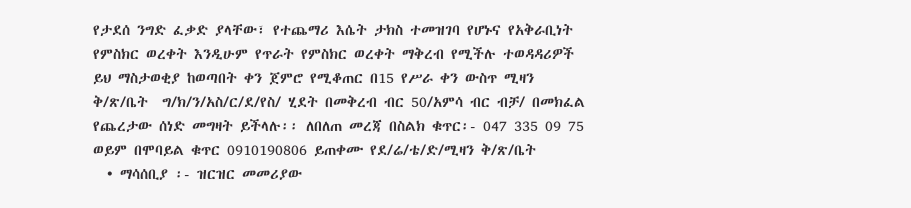የታደሰ ንግድ ፈቃድ ያላቸው፣ የተጨማሪ እሴት ታክስ ተመዝገባ የሆኑና የአቅራቢነት የምስክር ወረቀት እንዲሁም የጥራት የምስክር ወረቀት ማቅረብ የሚችሉ ተወዳዳሪዎች ይህ ማስታወቂያ ከወጣበት ቀን ጀምሮ የሚቆጠር በ15 የሥራ ቀን ውስጥ ሚዛን ቅ/ጽ/ቤት  ግ/ክ/ን/አስ/ር/ደ/የስ/ ሂደት በመቅረብ ብር 50/አምሳ ብር ብቻ/ በመክፈል የጨረታው ሰነድ መግዛት ይችላሉ፡፡ ለበለጠ መረጃ በስልክ ቁጥር፡- 047 335 09 75 ወይም በሞባይል ቁጥር 0910190806 ይጠቀሙ የደ/ሬ/ቴ/ድ/ሚዛን ቅ/ጽ/ቤት
  • ማሳሰቢያ ፡- ዝርዝር መመሪያው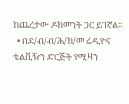ከጨረታው ዶክመንት ጋር ይገኛል፡፡
  • በደ/ብ/ብ/ሕ/ክ/መ ሬዲዮና ቴልቪዥን ድርጅት የሚዛን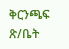ቅርንጫፍ ጽ/ቤት